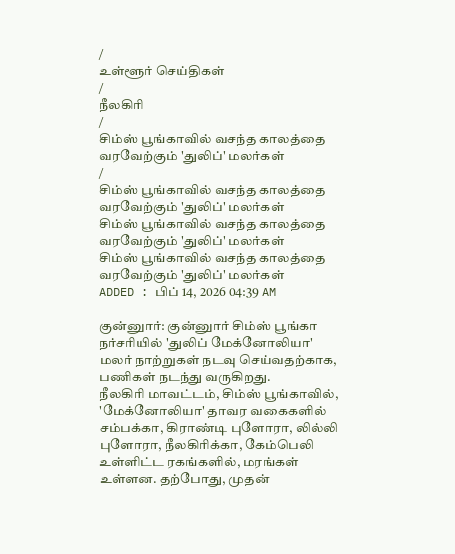/
உள்ளூர் செய்திகள்
/
நீலகிரி
/
சிம்ஸ் பூங்காவில் வசந்த காலத்தை வரவேற்கும் 'துலிப்' மலர்கள்
/
சிம்ஸ் பூங்காவில் வசந்த காலத்தை வரவேற்கும் 'துலிப்' மலர்கள்
சிம்ஸ் பூங்காவில் வசந்த காலத்தை வரவேற்கும் 'துலிப்' மலர்கள்
சிம்ஸ் பூங்காவில் வசந்த காலத்தை வரவேற்கும் 'துலிப்' மலர்கள்
ADDED : பிப் 14, 2026 04:39 AM

குன்னுார்: குன்னுார் சிம்ஸ் பூங்கா நர்சரியில் 'துலிப் மேக்னோலியா' மலர் நாற்றுகள் நடவு செய்வதற்காக, பணிகள் நடந்து வருகிறது.
நீலகிரி மாவட்டம், சிம்ஸ் பூங்காவில், 'மேக்னோலியா' தாவர வகைகளில் சம்பக்கா, கிராண்டி புளோரா, லில்லி புளோரா, நீலகிரிக்கா, கேம்பெலி உள்ளிட்ட ரகங்களில், மரங்கள் உள்ளன. தற்போது, முதன்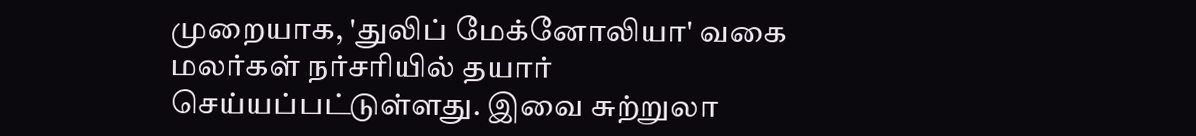முறையாக, 'துலிப் மேக்னோலியா' வகை மலர்கள் நர்சரியில் தயார் செய்யப்பட்டுள்ளது. இவை சுற்றுலா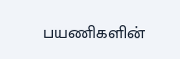பயணிகளின்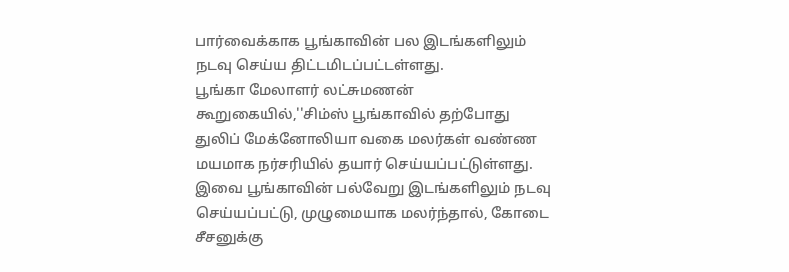பார்வைக்காக பூங்காவின் பல இடங்களிலும் நடவு செய்ய திட்டமிடப்பட்டள்ளது.
பூங்கா மேலாளர் லட்சுமணன் கூறுகையில்,''சிம்ஸ் பூங்காவில் தற்போது துலிப் மேக்னோலியா வகை மலர்கள் வண்ண மயமாக நர்சரியில் தயார் செய்யப்பட்டுள்ளது. இவை பூங்காவின் பல்வேறு இடங்களிலும் நடவு செய்யப்பட்டு, முழுமையாக மலர்ந்தால், கோடை சீசனுக்கு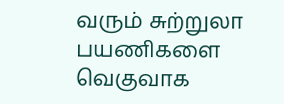வரும் சுற்றுலா பயணிகளை வெகுவாக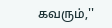கவரும்,''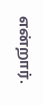என்றார்.